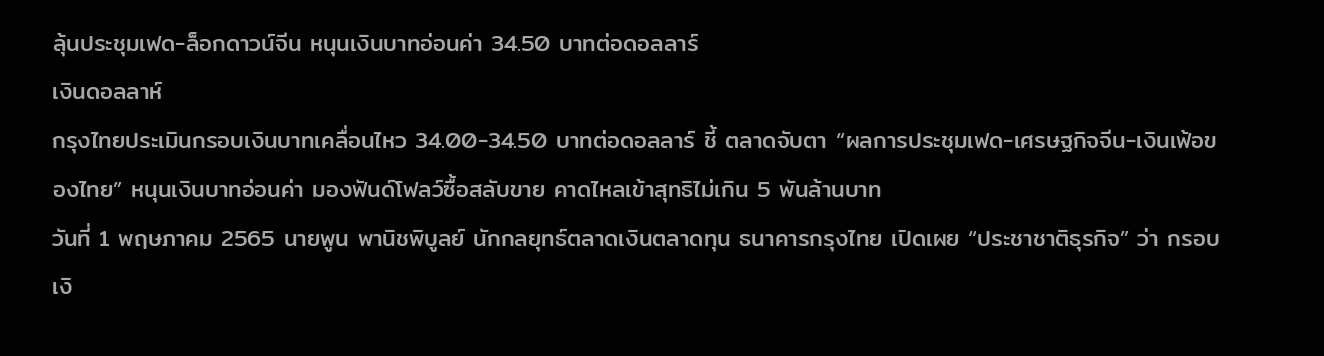ลุ้นประชุมเฟด-ล็อกดาวน์จีน หนุนเงินบาทอ่อนค่า 34.50 บาทต่อดอลลาร์
เงินดอลลาห์
กรุงไทยประเมินกรอบเงินบาทเคลื่อนไหว 34.00-34.50 บาทต่อดอลลาร์ ชี้ ตลาดจับตา “ผลการประชุมเฟด-เศรษฐกิจจีน-เงินเฟ้อของไทย” หนุนเงินบาทอ่อนค่า มองฟันด์โฟลว์ซื้อสลับขาย คาดไหลเข้าสุทธิไม่เกิน 5 พันล้านบาท
วันที่ 1 พฤษภาคม 2565 นายพูน พานิชพิบูลย์ นักกลยุทธ์ตลาดเงินตลาดทุน ธนาคารกรุงไทย เปิดเผย “ประชาชาติธุรกิจ” ว่า กรอบเงิ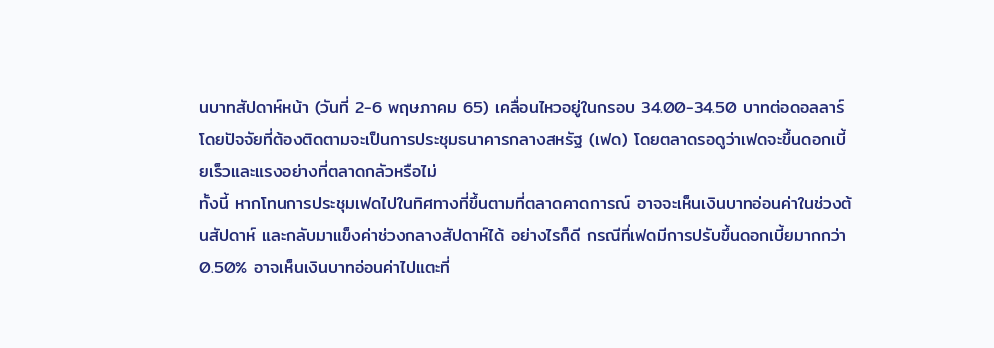นบาทสัปดาห์หน้า (วันที่ 2-6 พฤษภาคม 65) เคลื่อนไหวอยู่ในกรอบ 34.00-34.50 บาทต่อดอลลาร์ โดยปัจจัยที่ต้องติดตามจะเป็นการประชุมธนาคารกลางสหรัฐ (เฟด) โดยตลาดรอดูว่าเฟดจะขึ้นดอกเบี้ยเร็วและแรงอย่างที่ตลาดกลัวหรือไม่
ทั้งนี้ หากโทนการประชุมเฟดไปในทิศทางที่ขึ้นตามที่ตลาดคาดการณ์ อาจจะเห็นเงินบาทอ่อนค่าในช่วงต้นสัปดาห์ และกลับมาแข็งค่าช่วงกลางสัปดาห์ได้ อย่างไรก็ดี กรณีที่เฟดมีการปรับขึ้นดอกเบี้ยมากกว่า 0.50% อาจเห็นเงินบาทอ่อนค่าไปแตะที่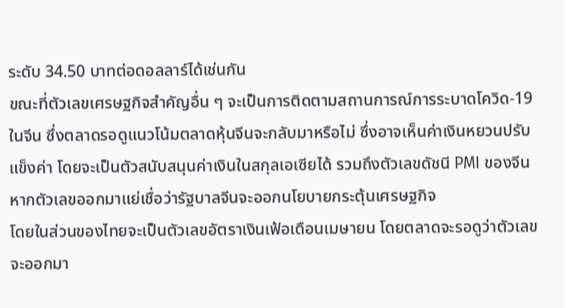ระดับ 34.50 บาทต่อดอลลาร์ได้เช่นกัน
ขณะที่ตัวเลขเศรษฐกิจสำคัญอื่น ๆ จะเป็นการติดตามสถานการณ์การระบาดโควิด-19 ในจีน ซึ่งตลาดรอดูแนวโน้มตลาดหุ้นจีนจะกลับมาหรือไม่ ซึ่งอาจเห็นค่าเงินหยวนปรับแข็งค่า โดยจะเป็นตัวสนับสนุนค่าเงินในสกุลเอเซียได้ รวมถึงตัวเลขดัชนี PMI ของจีน หากตัวเลขออกมาแย่เชื่อว่ารัฐบาลจีนจะออกนโยบายกระตุ้นเศรษฐกิจ
โดยในส่วนของไทยจะเป็นตัวเลขอัตราเงินเฟ้อเดือนเมษายน โดยตลาดจะรอดูว่าตัวเลขจะออกมา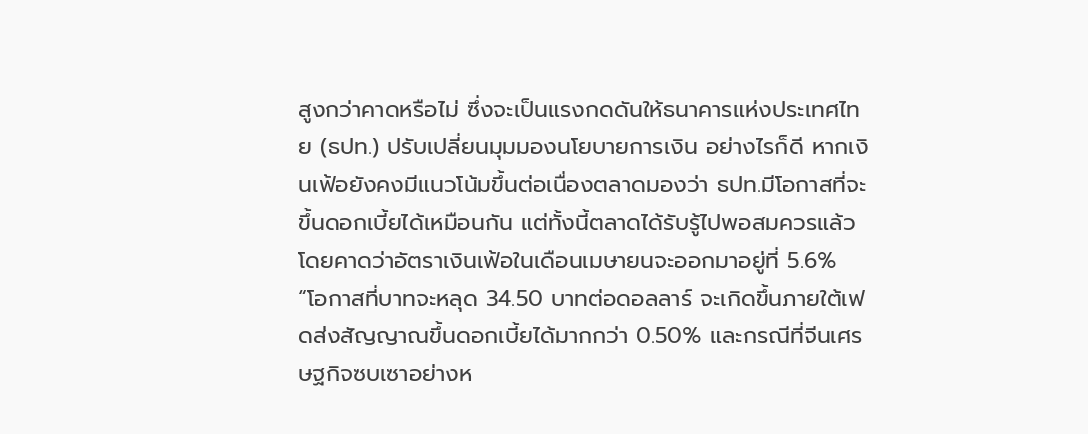สูงกว่าคาดหรือไม่ ซึ่งจะเป็นแรงกดดันให้ธนาคารแห่งประเทศไทย (ธปท.) ปรับเปลี่ยนมุมมองนโยบายการเงิน อย่างไรก็ดี หากเงินเฟ้อยังคงมีแนวโน้มขึ้นต่อเนื่องตลาดมองว่า ธปท.มีโอกาสที่จะขึ้นดอกเบี้ยได้เหมือนกัน แต่ทั้งนี้ตลาดได้รับรู้ไปพอสมควรแล้ว โดยคาดว่าอัตราเงินเฟ้อในเดือนเมษายนจะออกมาอยู่ที่ 5.6%
“โอกาสที่บาทจะหลุด 34.50 บาทต่อดอลลาร์ จะเกิดขึ้นภายใต้เฟดส่งสัญญาณขึ้นดอกเบี้ยได้มากกว่า 0.50% และกรณีที่จีนเศรษฐกิจซบเซาอย่างห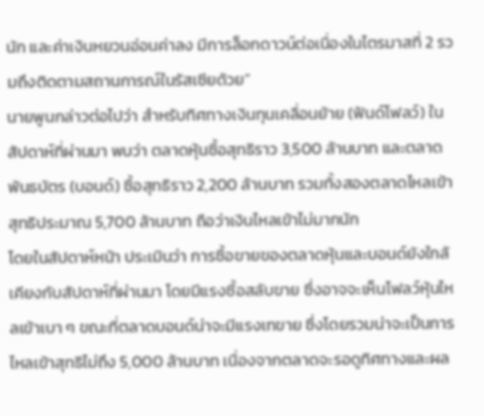นัก และค่าเงินหยวนอ่อนค่าลง มีการล็อกดาวน์ต่อเนื่องในไตรมาสที่ 2 รวมถึงติดตามสถานการณ์ในรัสเซียด้วย”
นายพูนกล่าวต่อไปว่า สำหรับทิศทางเงินทุนเคลื่อนย้าย (ฟันด์โฟลว์) ในสัปดาห์ที่ผ่านมา พบว่า ตลาดหุ้นซื้อสุทธิราว 3,500 ล้านบาท และตลาดพันธบัตร (บอนด์) ซื้อสุทธิราว 2,200 ล้านบาท รวมทั้งสองตลาดไหลเข้าสุทธิประมาณ 5,700 ล้านบาท ถือว่าเงินไหลเข้าไม่มากนัก
โดยในสัปดาห์หน้า ประเมินว่า การซื้อขายของตลาดหุ้นและบอนด์ยังใกล้เคียงกับสัปดาห์ที่ผ่านมา โดยมีแรงซื้อสลับขาย ซึ่งอาจจะเห็นโฟลว์หุ้นไหลเข้าเบา ๆ ขณะที่ตลาดบอนด์น่าจะมีแรงเทขาย ซึ่งโดยรวมน่าจะเป็นการไหลเข้าสุทธิไม่ถึง 5,000 ล้านบาท เนื่องจากตลาดจะรอดูทิศทางและผล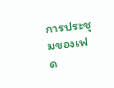การประชุมของเฟด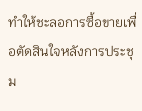ทำให้ชะลอการซื้อขายเพื่อตัดสินใจหลังการประชุม